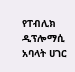የፐብሊክ ዲፕሎማሲ አባላት ሀገር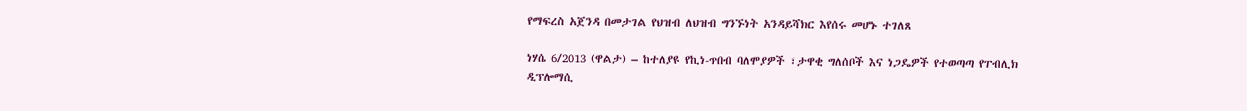የማፍረስ አጀንዳ በመታገል የህዝብ ለህዝብ ግንኙነት አንዳይሻክር እየሰሩ መሆኑ ተገለጸ

ነሃሴ 6/2013 (ዋልታ) – ከተለያዩ የኪነ-ጥበብ ባለሞያዎች ፣ታዋቂ ግለሰቦች እና ነጋዴዎች የተወጣጣ የፐብሊክ ዲፕሎማሲ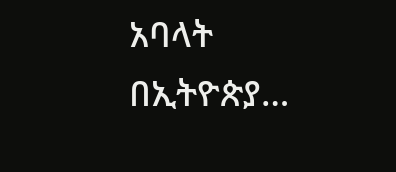አባላት በኢትዮጵያ…